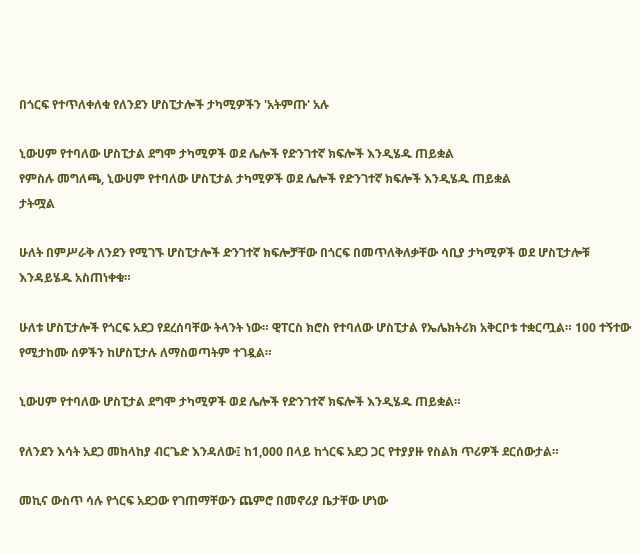በጎርፍ የተጥለቀለቁ የለንደን ሆስፒታሎች ታካሚዎችን 'አትምጡ' አሉ

ኒውሀም የተባለው ሆስፒታል ደግሞ ታካሚዎች ወደ ሌሎች የድንገተኛ ክፍሎች እንዲሄዱ ጠይቋል
የምስሉ መግለጫ, ኒውሀም የተባለው ሆስፒታል ታካሚዎች ወደ ሌሎች የድንገተኛ ክፍሎች እንዲሄዱ ጠይቋል
ታትሟል

ሁለት በምሥራቅ ለንደን የሚገኙ ሆስፒታሎች ድንገተኛ ክፍሎቻቸው በጎርፍ በመጥለቅለቃቸው ሳቢያ ታካሚዎች ወደ ሆስፒታሎቹ እንዳይሄዱ አስጠነቀቁ።

ሁለቱ ሆስፒታሎች የጎርፍ አደጋ የደረሰባቸው ትላንት ነው። ዊፐርስ ክሮስ የተባለው ሆስፒታል የኤሌክትሪክ አቅርቦቱ ተቋርጧል። 100 ተኝተው የሚታከሙ ሰዎችን ከሆስፒታሉ ለማስወጣትም ተገዷል።

ኒውሀም የተባለው ሆስፒታል ደግሞ ታካሚዎች ወደ ሌሎች የድንገተኛ ክፍሎች እንዲሄዱ ጠይቋል።

የለንደን እሳት አደጋ መከላከያ ብርጌድ እንዳለው፤ ከ1,000 በላይ ከጎርፍ አደጋ ጋር የተያያዙ የስልክ ጥሪዎች ደርሰውታል።

መኪና ውስጥ ሳሉ የጎርፍ አደጋው የገጠማቸውን ጨምሮ በመኖሪያ ቤታቸው ሆነው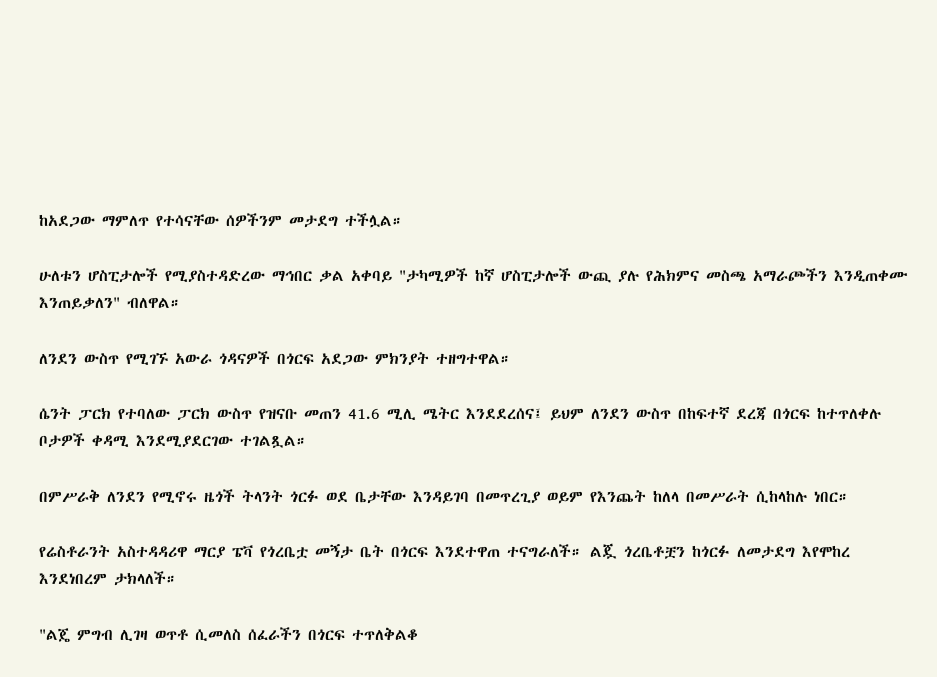ከአደጋው ማምለጥ የተሳናቸው ሰዎችንም መታደግ ተችሏል።

ሁለቱን ሆስፒታሎች የሚያስተዳድረው ማኅበር ቃል አቀባይ "ታካሚዎች ከኛ ሆስፒታሎች ውጪ ያሉ የሕክምና መስጫ አማራጮችን እንዲጠቀሙ እንጠይቃለን" ብለዋል።

ለንደን ውስጥ የሚገኙ አውራ ጎዳናዎች በጎርፍ አደጋው ምክንያት ተዘግተዋል።

ሴንት ፓርክ የተባለው ፓርክ ውስጥ የዝናቡ መጠን 41.6 ሚሊ ሜትር እንደደረሰና፤ ይህም ለንደን ውስጥ በከፍተኛ ደረጃ በጎርፍ ከተጥለቀሉ ቦታዎች ቀዳሚ እንደሚያደርገው ተገልጿል።

በምሥራቅ ለንደን የሚኖሩ ዜጎች ትላንት ጎርፉ ወደ ቤታቸው እንዳይገባ በመጥረጊያ ወይም የእንጨት ከለላ በመሥራት ሲከላከሉ ነበር።

የሬስቶራንት አስተዳዳሪዋ ማርያ ፔቫ የጎረቤቷ መኝታ ቤት በጎርፍ እንደተዋጠ ተናግራለች። ልጇ ጎረቤቶቿን ከጎርፉ ለመታደግ እየሞከረ እንደነበረም ታክላለች።

"ልጄ ምግብ ሊገዛ ወጥቶ ሲመለስ ሰፈራችን በጎርፍ ተጥለቅልቆ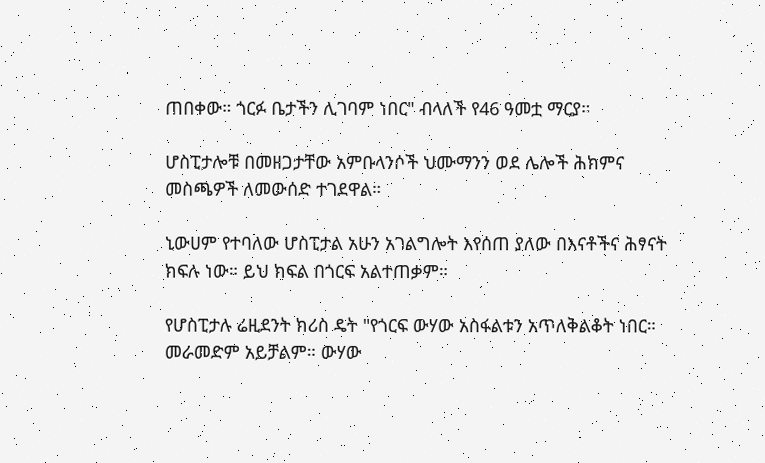ጠበቀው። ጎርፉ ቤታችን ሊገባም ነበር" ብላለች የ46 ዓመቷ ማርያ።

ሆስፒታሎቹ በመዘጋታቸው አምቡላንሶች ህሙማንን ወደ ሌሎች ሕክምና መስጫዎች ለመውሰድ ተገደዋል።

ኒውሀም የተባለው ሆስፒታል አሁን አገልግሎት እየሰጠ ያለው በእናቶችና ሕፃናት ክፍሉ ነው። ይህ ክፍል በጎርፍ አልተጠቃም።

የሆስፒታሉ ሬዚደንት ክሪስ ዴት "የጎርፍ ውሃው አስፋልቱን አጥለቅልቆት ነበር። መራመድም አይቻልም። ውሃው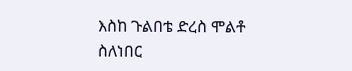እስከ ጉልበቴ ድረስ ሞልቶ ስለነበር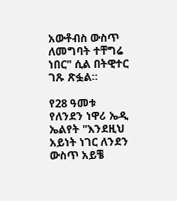አውቶብስ ውስጥ ለመግባት ተቸግሬ ነበር" ሲል በትዊተር ገጹ ጽፏል።

የ28 ዓመቱ የለንደን ነዋሪ ኤዲ ኤልየት "እንደዚህ አይነት ነገር ለንደን ውስጥ አይቼ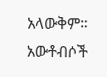አላውቅም። አውቶብሶች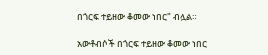በጎርፍ ተይዘው ቆመው ነበር" ብሏል።

አውቶብሶች በጎርፍ ተይዘው ቆመው ነበር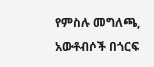የምስሉ መግለጫ, አውቶብሶች በጎርፍ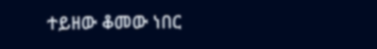ተይዘው ቆመው ነበር